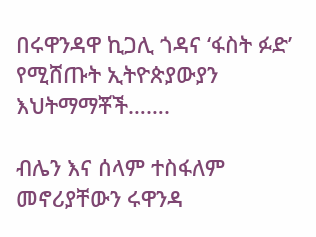በሩዋንዳዋ ኪጋሊ ጎዳና ‘ፋስት ፉድ’ የሚሸጡት ኢትዮጵያውያን እህትማማቾች…….

ብሌን እና ሰላም ተስፋለም መኖሪያቸውን ሩዋንዳ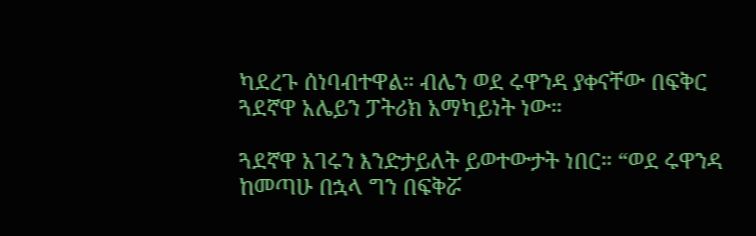ካደረጉ ሰነባብተዋል። ብሌን ወደ ሩዋንዳ ያቀናቸው በፍቅር ጓደኛዋ አሌይን ፓትሪክ አማካይነት ነው።

ጓደኛዋ አገሩን እንድታይለት ይወተውታት ነበር። “ወደ ሩዋንዳ ከመጣሁ በኋላ ግን በፍቅሯ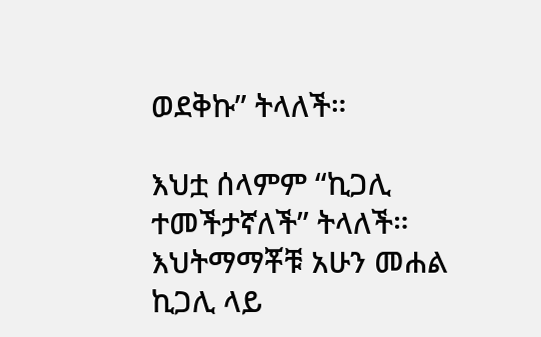ወደቅኩ” ትላለች።

እህቷ ሰላምም “ኪጋሊ ተመችታኛለች” ትላለች። እህትማማቾቹ አሁን መሐል ኪጋሊ ላይ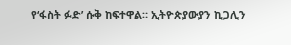የ‘ፋስት ፉድ’ ሱቅ ከፍተዋል። ኢትዮጵያውያን ኪጋሊን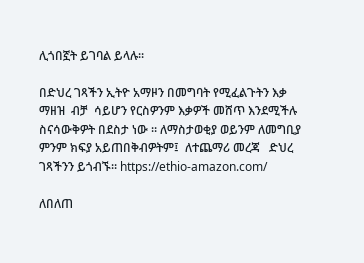ሊጎበኟት ይገባል ይላሉ።

በድህረ ገጻችን ኢትዮ አማዞን በመግባት የሚፈልጉትን እቃ ማዘዝ  ብቻ  ሳይሆን የርስዎንም እቃዎች መሸጥ እንደሚችሉ ስናሳውቅዎት በደስታ ነው ። ለማስታወቂያ ወይንም ለመግቢያ ምንም ክፍያ አይጠበቅብዎትም፤  ለተጨማሪ መረጃ   ድህረ ገጻችንን ይጎብኙ። https://ethio-amazon.com/

ለበለጠ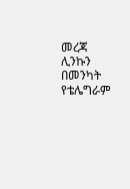መረጃ ሊንኩን በመንካት የቴሌግራም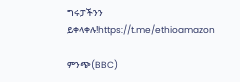ግሩፓችንን ይቀላቀሉ!https://t.me/ethioamazon

ምንጭ(BBC)